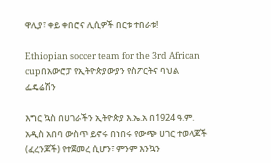ዋሊያ፣ ቀይ ቀበሮና ሊሲዎች በርቱ ተበራቱ!

Ethiopian soccer team for the 3rd African cupበአውሮፓ የኢትዮጵያውያን የስፖርትና ባህል ፌዴሬሽን

እግር ኳስ በሀገራችን ኢትዮጵያ እ.ኤ.አ በ1924 ዓ.ም. አዲስ አበባ ውስጥ ይኖሩ በነበሩ የውጭ ሀገር ተወላጆች (ፈረንጆች) የተጀመረ ሲሆን፣ ምንም እንኳን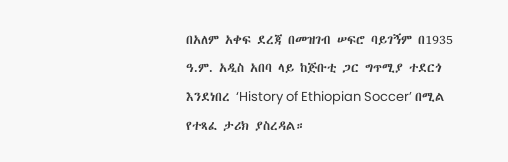በአለም አቀፍ ደረጃ በመዝገብ ሠፍሮ ባይገኝም በ1935 ዓ.ም. አዲስ አበባ ላይ ከጅቡቲ ጋር ግጥሚያ ተደርጎ እንደነበረ ‘History of Ethiopian Soccer’ በሚል የተጻፈ ታሪክ ያስረዳል።